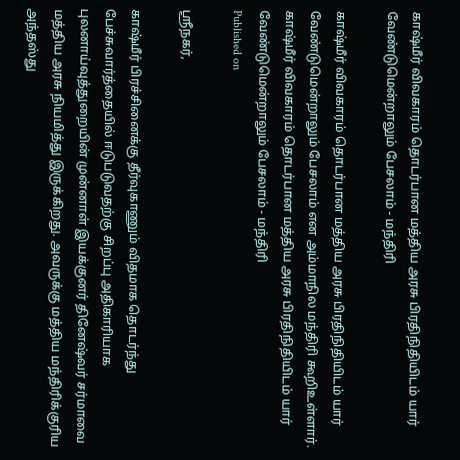காஷ்மீர் விவகாரம் தொடர்பான மத்திய அரசு பிரதிநிதியிடம் யார் வேண்டுமென்றாலும் பேசலாம் - மந்திரி

காஷ்மீர் விவகாரம் தொடர்பான மத்திய அரசு பிரதிநிதியிடம் யார் வேண்டுமென்றாலும் பேசலாம் என அம்மாநில மந்திரி கூறிஉள்ளார்.
காஷ்மீர் விவகாரம் தொடர்பான மத்திய அரசு பிரதிநிதியிடம் யார் வேண்டுமென்றாலும் பேசலாம் - மந்திரி
Published on

ஸ்ரீநகர்,

காஷ்மீர் பிரச்சினைக்கு தீர்வுகாணும் விதமாக தொடர்ந்து பேச்சுவார்த்தையில் ஈடுபடுவதற்கு சிறப்பு அதிகாரியாக புலனாய்வுத்துறையின் முன்னாள் இயக்குனர் தினேஷ்வர் சர்மாவை மத்திய அரசு நியமித்து இருக்கிறது. அவருக்கு மத்திய மந்திரிக்குரிய அந்தஸ்து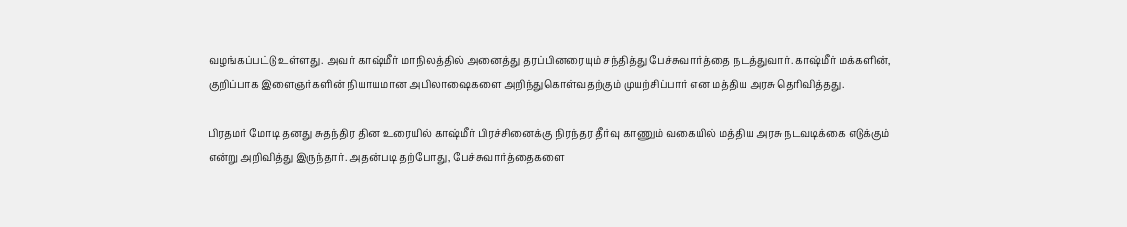வழங்கப்பட்டு உள்ளது. அவர் காஷ்மீர் மாநிலத்தில் அனைத்து தரப்பினரையும் சந்தித்து பேச்சுவார்த்தை நடத்துவார். காஷ்மீர் மக்களின், குறிப்பாக இளைஞர்களின் நியாயமான அபிலாஷைகளை அறிந்துகொள்வதற்கும் முயற்சிப்பார் என மத்திய அரசு தெரிவித்தது.

பிரதமர் மோடி தனது சுதந்திர தின உரையில் காஷ்மீர் பிரச்சினைக்கு நிரந்தர தீர்வு காணும் வகையில் மத்திய அரசு நடவடிக்கை எடுக்கும் என்று அறிவித்து இருந்தார். அதன்படி தற்போது, பேச்சுவார்த்தைகளை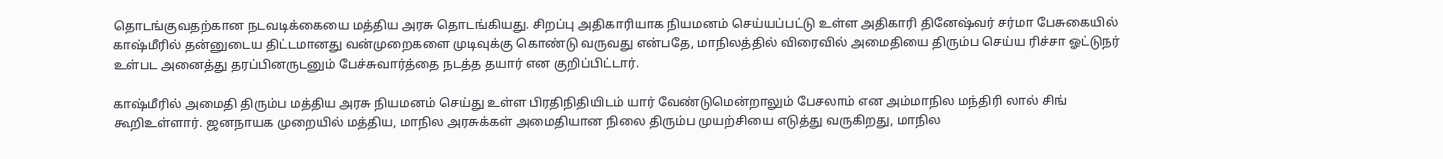தொடங்குவதற்கான நடவடிக்கையை மத்திய அரசு தொடங்கியது. சிறப்பு அதிகாரியாக நியமனம் செய்யப்பட்டு உள்ள அதிகாரி தினேஷ்வர் சர்மா பேசுகையில் காஷ்மீரில் தன்னுடைய திட்டமானது வன்முறைகளை முடிவுக்கு கொண்டு வருவது என்பதே, மாநிலத்தில் விரைவில் அமைதியை திரும்ப செய்ய ரிச்சா ஓட்டுநர் உள்பட அனைத்து தரப்பினருடனும் பேச்சுவார்த்தை நடத்த தயார் என குறிப்பிட்டார்.

காஷ்மீரில் அமைதி திரும்ப மத்திய அரசு நியமனம் செய்து உள்ள பிரதிநிதியிடம் யார் வேண்டுமென்றாலும் பேசலாம் என அம்மாநில மந்திரி லால் சிங் கூறிஉள்ளார். ஜனநாயக முறையில் மத்திய, மாநில அரசுக்கள் அமைதியான நிலை திரும்ப முயற்சியை எடுத்து வருகிறது, மாநில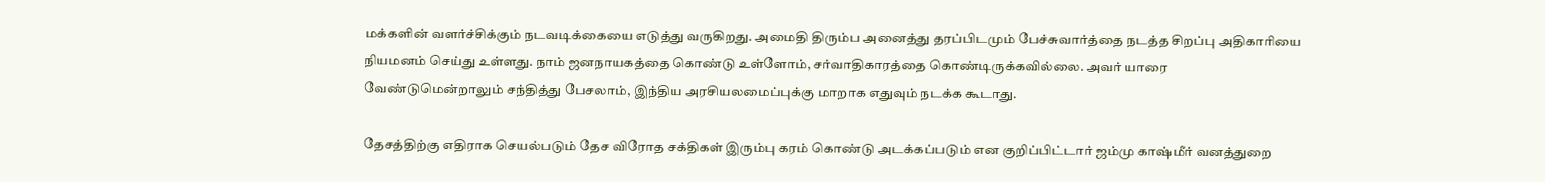மக்களின் வளர்ச்சிக்கும் நடவடிக்கையை எடுத்து வருகிறது. அமைதி திரும்ப அனைத்து தரப்பிடமும் பேச்சுவார்த்தை நடத்த சிறப்பு அதிகாரியை நியமனம் செய்து உள்ளது. நாம் ஜனநாயகத்தை கொண்டு உள்ளோம், சர்வாதிகாரத்தை கொண்டிருக்கவில்லை. அவர் யாரை வேண்டுமென்றாலும் சந்தித்து பேசலாம், இந்திய அரசியலமைப்புக்கு மாறாக எதுவும் நடக்க கூடாது.

தேசத்திற்கு எதிராக செயல்படும் தேச விரோத சக்திகள் இரும்பு கரம் கொண்டு அடக்கப்படும் என குறிப்பிட்டார் ஜம்மு காஷ்மீர் வனத்துறை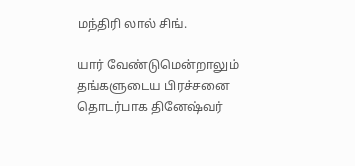மந்திரி லால் சிங்.

யார் வேண்டுமென்றாலும் தங்களுடைய பிரச்சனை தொடர்பாக தினேஷ்வர்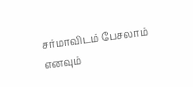சர்மாவிடம் பேசலாம் எனவும்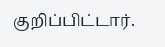குறிப்பிட்டார்.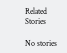Related Stories

No stories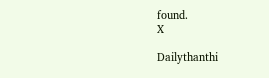found.
X

Dailythanthi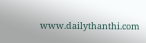www.dailythanthi.com